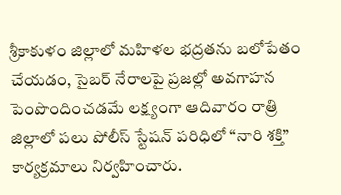శ్రీకాకుళం జిల్లాలో మహిళల భద్రతను బలోపేతం చేయడం, సైబర్ నేరాలపై ప్రజల్లో అవగాహన పెంపొందించడమే లక్ష్యంగా ఆదివారం రాత్రి జిల్లాలో పలు పోలీస్ స్టేషన్ పరిధిలో “నారి శక్తి” కార్యక్రమాలు నిర్వహించారు.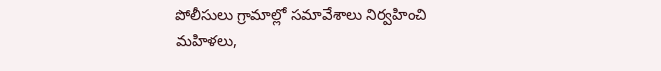పోలీసులు గ్రామాల్లో సమావేశాలు నిర్వహించి మహిళలు,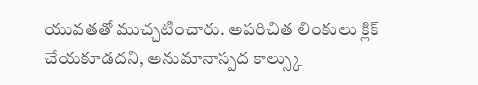యువతతో ముచ్చటించారు. అపరిచిత లింకులు క్లిక్ చేయకూడదని, అనుమానాస్పద కాల్స్కు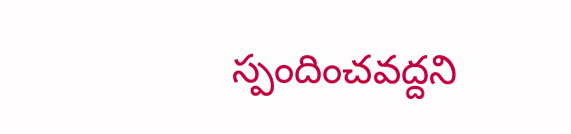స్పందించవద్దని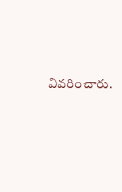వివరించారు.